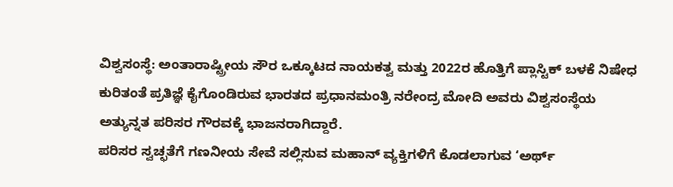ವಿಶ್ವಸಂಸ್ಥೆ: ಅಂತಾರಾಷ್ಟ್ರೀಯ ಸೌರ ಒಕ್ಕೂಟದ ನಾಯಕತ್ವ ಮತ್ತು 2022ರ ಹೊತ್ತಿಗೆ ಪ್ಲಾಸ್ಟಿಕ್ ಬಳಕೆ ನಿಷೇಧ ಕುರಿತಂತೆ ಪ್ರತಿಜ್ಞೆ ಕೈಗೊಂಡಿರುವ ಭಾರತದ ಪ್ರಧಾನಮಂತ್ರಿ ನರೇಂದ್ರ ಮೋದಿ ಅವರು ವಿಶ್ವಸಂಸ್ಥೆಯ ಅತ್ಯುನ್ನತ ಪರಿಸರ ಗೌರವಕ್ಕೆ ಭಾಜನರಾಗಿದ್ದಾರೆ.
ಪರಿಸರ ಸ್ವಚ್ಛತೆಗೆ ಗಣನೀಯ ಸೇವೆ ಸಲ್ಲಿಸುವ ಮಹಾನ್ ವ್ಯಕ್ತಿಗಳಿಗೆ ಕೊಡಲಾಗುವ ‘ಅರ್ಥ್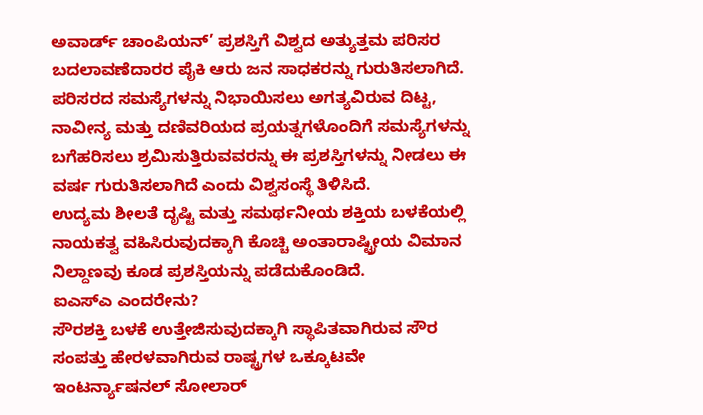ಅವಾರ್ಡ್ ಚಾಂಪಿಯನ್’ ಪ್ರಶಸ್ತಿಗೆ ವಿಶ್ವದ ಅತ್ಯುತ್ತಮ ಪರಿಸರ ಬದಲಾವಣೆದಾರರ ಪೈಕಿ ಆರು ಜನ ಸಾಧಕರನ್ನು ಗುರುತಿಸಲಾಗಿದೆ.
ಪರಿಸರದ ಸಮಸ್ಯೆಗಳನ್ನು ನಿಭಾಯಿಸಲು ಅಗತ್ಯವಿರುವ ದಿಟ್ಟ, ನಾವೀನ್ಯ ಮತ್ತು ದಣಿವರಿಯದ ಪ್ರಯತ್ನಗಳೊಂದಿಗೆ ಸಮಸ್ಯೆಗಳನ್ನು ಬಗೆಹರಿಸಲು ಶ್ರಮಿಸುತ್ತಿರುವವರನ್ನು ಈ ಪ್ರಶಸ್ತಿಗಳನ್ನು ನೀಡಲು ಈ ವರ್ಷ ಗುರುತಿಸಲಾಗಿದೆ ಎಂದು ವಿಶ್ವಸಂಸ್ಥೆ ತಿಳಿಸಿದೆ.
ಉದ್ಯಮ ಶೀಲತೆ ದೃಷ್ಟಿ ಮತ್ತು ಸಮರ್ಥನೀಯ ಶಕ್ತಿಯ ಬಳಕೆಯಲ್ಲಿ ನಾಯಕತ್ವ ವಹಿಸಿರುವುದಕ್ಕಾಗಿ ಕೊಚ್ಚಿ ಅಂತಾರಾಷ್ಟ್ರೀಯ ವಿಮಾನ ನಿಲ್ದಾಣವು ಕೂಡ ಪ್ರಶಸ್ತಿಯನ್ನು ಪಡೆದುಕೊಂಡಿದೆ.
ಐಎಸ್ಎ ಎಂದರೇನು?
ಸೌರಶಕ್ತಿ ಬಳಕೆ ಉತ್ತೇಜಿಸುವುದಕ್ಕಾಗಿ ಸ್ಥಾಪಿತವಾಗಿರುವ ಸೌರ ಸಂಪತ್ತು ಹೇರಳವಾಗಿರುವ ರಾಷ್ಟ್ರಗಳ ಒಕ್ಕೂಟವೇ ಇಂಟರ್ನ್ಯಾಷನಲ್ ಸೋಲಾರ್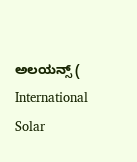ಅಲಯನ್ಸ್ ( International Solar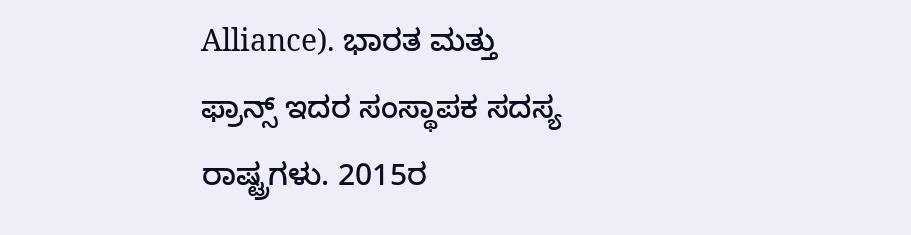Alliance). ಭಾರತ ಮತ್ತು ಫ್ರಾನ್ಸ್ ಇದರ ಸಂಸ್ಥಾಪಕ ಸದಸ್ಯ ರಾಷ್ಟ್ರಗಳು. 2015ರ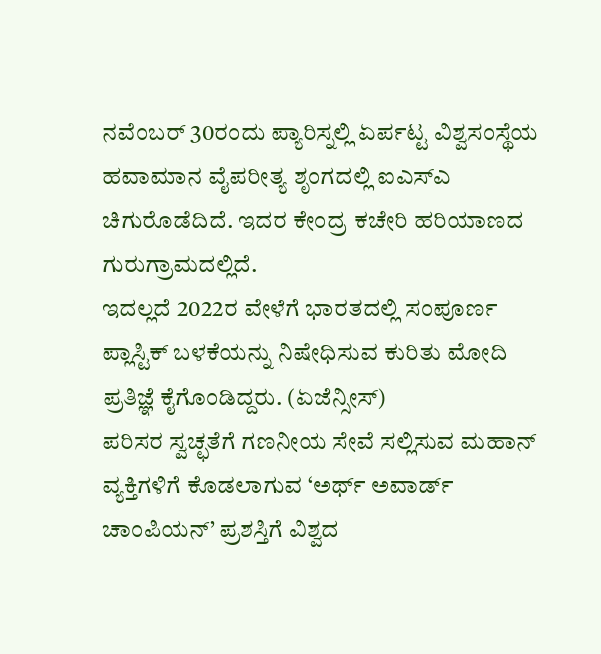ನವೆಂಬರ್ 30ರಂದು ಪ್ಯಾರಿಸ್ನಲ್ಲಿ ಏರ್ಪಟ್ಟ ವಿಶ್ವಸಂಸ್ಥೆಯ ಹವಾಮಾನ ವೈಪರೀತ್ಯ ಶೃಂಗದಲ್ಲಿ ಐಎಸ್ಎ ಚಿಗುರೊಡೆದಿದೆ. ಇದರ ಕೇಂದ್ರ ಕಚೇರಿ ಹರಿಯಾಣದ ಗುರುಗ್ರಾಮದಲ್ಲಿದೆ.
ಇದಲ್ಲದೆ 2022ರ ವೇಳೆಗೆ ಭಾರತದಲ್ಲಿ ಸಂಪೂರ್ಣ ಪ್ಲಾಸ್ಟಿಕ್ ಬಳಕೆಯನ್ನು ನಿಷೇಧಿಸುವ ಕುರಿತು ಮೋದಿ ಪ್ರತಿಜ್ಞೆ ಕೈಗೊಂಡಿದ್ದರು. (ಏಜೆನ್ಸೀಸ್)
ಪರಿಸರ ಸ್ವಚ್ಛತೆಗೆ ಗಣನೀಯ ಸೇವೆ ಸಲ್ಲಿಸುವ ಮಹಾನ್ ವ್ಯಕ್ತಿಗಳಿಗೆ ಕೊಡಲಾಗುವ ‘ಅರ್ಥ್ ಅವಾರ್ಡ್ ಚಾಂಪಿಯನ್’ ಪ್ರಶಸ್ತಿಗೆ ವಿಶ್ವದ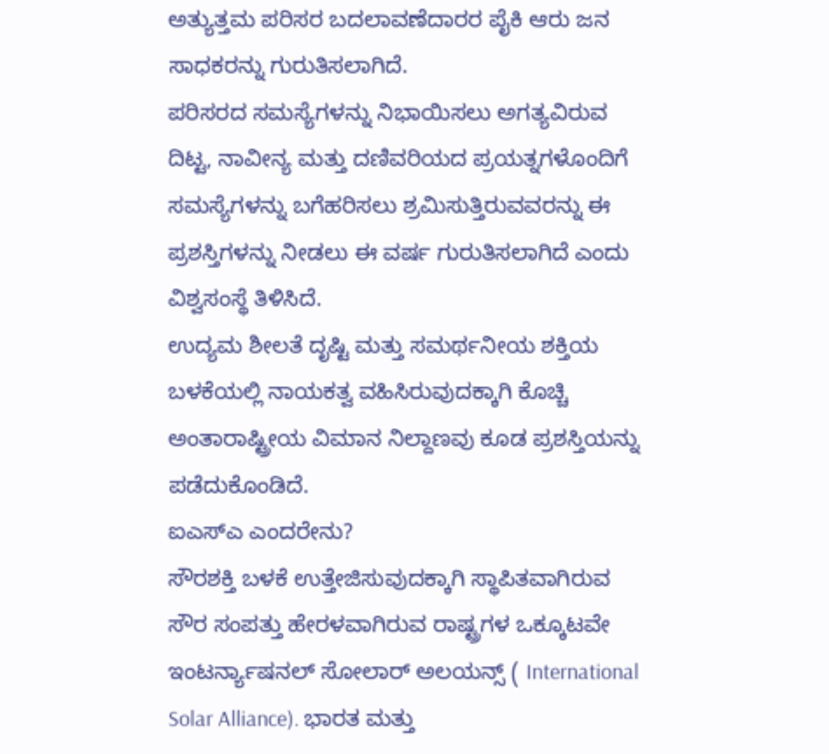ಅತ್ಯುತ್ತಮ ಪರಿಸರ ಬದಲಾವಣೆದಾರರ ಪೈಕಿ ಆರು ಜನ ಸಾಧಕರನ್ನು ಗುರುತಿಸಲಾಗಿದೆ.
ಪರಿಸರದ ಸಮಸ್ಯೆಗಳನ್ನು ನಿಭಾಯಿಸಲು ಅಗತ್ಯವಿರುವ ದಿಟ್ಟ, ನಾವೀನ್ಯ ಮತ್ತು ದಣಿವರಿಯದ ಪ್ರಯತ್ನಗಳೊಂದಿಗೆ ಸಮಸ್ಯೆಗಳನ್ನು ಬಗೆಹರಿಸಲು ಶ್ರಮಿಸುತ್ತಿರುವವರನ್ನು ಈ ಪ್ರಶಸ್ತಿಗಳನ್ನು ನೀಡಲು ಈ ವರ್ಷ ಗುರುತಿಸಲಾಗಿದೆ ಎಂದು ವಿಶ್ವಸಂಸ್ಥೆ ತಿಳಿಸಿದೆ.
ಉದ್ಯಮ ಶೀಲತೆ ದೃಷ್ಟಿ ಮತ್ತು ಸಮರ್ಥನೀಯ ಶಕ್ತಿಯ ಬಳಕೆಯಲ್ಲಿ ನಾಯಕತ್ವ ವಹಿಸಿರುವುದಕ್ಕಾಗಿ ಕೊಚ್ಚಿ ಅಂತಾರಾಷ್ಟ್ರೀಯ ವಿಮಾನ ನಿಲ್ದಾಣವು ಕೂಡ ಪ್ರಶಸ್ತಿಯನ್ನು ಪಡೆದುಕೊಂಡಿದೆ.
ಐಎಸ್ಎ ಎಂದರೇನು?
ಸೌರಶಕ್ತಿ ಬಳಕೆ ಉತ್ತೇಜಿಸುವುದಕ್ಕಾಗಿ ಸ್ಥಾಪಿತವಾಗಿರುವ ಸೌರ ಸಂಪತ್ತು ಹೇರಳವಾಗಿರುವ ರಾಷ್ಟ್ರಗಳ ಒಕ್ಕೂಟವೇ ಇಂಟರ್ನ್ಯಾಷನಲ್ ಸೋಲಾರ್ ಅಲಯನ್ಸ್ ( International Solar Alliance). ಭಾರತ ಮತ್ತು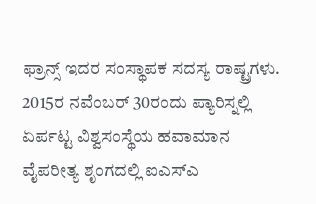ಫ್ರಾನ್ಸ್ ಇದರ ಸಂಸ್ಥಾಪಕ ಸದಸ್ಯ ರಾಷ್ಟ್ರಗಳು. 2015ರ ನವೆಂಬರ್ 30ರಂದು ಪ್ಯಾರಿಸ್ನಲ್ಲಿ ಏರ್ಪಟ್ಟ ವಿಶ್ವಸಂಸ್ಥೆಯ ಹವಾಮಾನ ವೈಪರೀತ್ಯ ಶೃಂಗದಲ್ಲಿ ಐಎಸ್ಎ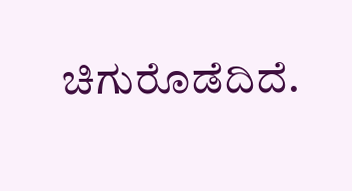ಚಿಗುರೊಡೆದಿದೆ.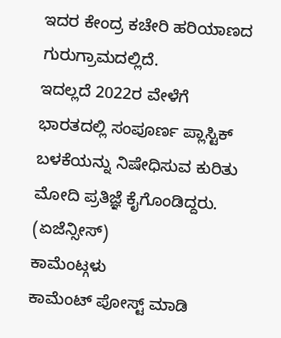ಇದರ ಕೇಂದ್ರ ಕಚೇರಿ ಹರಿಯಾಣದ ಗುರುಗ್ರಾಮದಲ್ಲಿದೆ.
ಇದಲ್ಲದೆ 2022ರ ವೇಳೆಗೆ ಭಾರತದಲ್ಲಿ ಸಂಪೂರ್ಣ ಪ್ಲಾಸ್ಟಿಕ್ ಬಳಕೆಯನ್ನು ನಿಷೇಧಿಸುವ ಕುರಿತು ಮೋದಿ ಪ್ರತಿಜ್ಞೆ ಕೈಗೊಂಡಿದ್ದರು. (ಏಜೆನ್ಸೀಸ್)
ಕಾಮೆಂಟ್ಗಳು
ಕಾಮೆಂಟ್ ಪೋಸ್ಟ್ ಮಾಡಿ